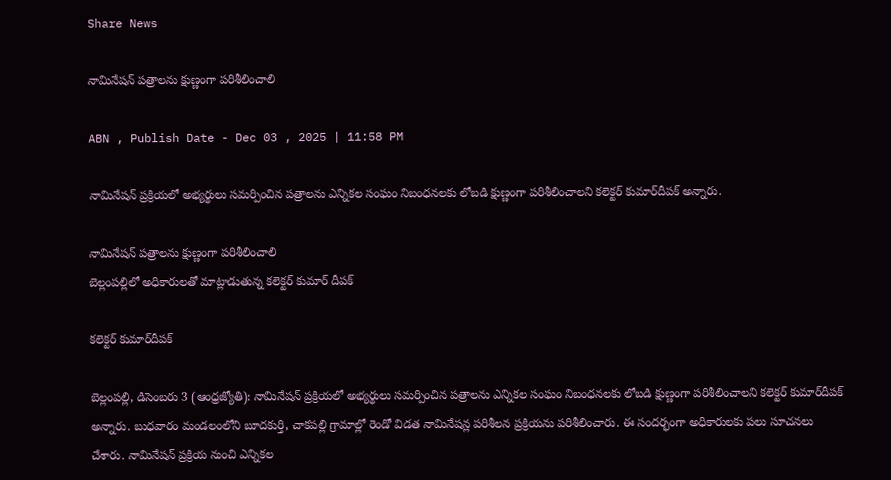Share News

నామినేషన్‌ పత్రాలను క్షుణ్ణంగా పరిశీలించాలి

ABN , Publish Date - Dec 03 , 2025 | 11:58 PM

నామినేషన్‌ ప్రక్రియలో అభ్యర్థులు సమర్పించిన పత్రాలను ఎన్నికల సంఘం నిబంధనలకు లోబడి క్షుణ్ణంగా పరిశీలించాలని కలెక్టర్‌ కుమార్‌దీపక్‌ అన్నారు.

నామినేషన్‌ పత్రాలను క్షుణ్ణంగా పరిశీలించాలి
బెల్లంపల్లిలో అధికారులతో మాట్లాడుతున్న కలెక్టర్‌ కుమార్‌ దీపక్‌

కలెక్టర్‌ కుమార్‌దీపక్‌

బెల్లంపల్లి, డిసెంబరు 3 (ఆంధ్రజ్యోతి): నామినేషన్‌ ప్రక్రియలో అభ్యర్థులు సమర్పించిన పత్రాలను ఎన్నికల సంఘం నిబంధనలకు లోబడి క్షుణ్ణంగా పరిశీలించాలని కలెక్టర్‌ కుమార్‌దీపక్‌ అన్నారు. బుధవారం మండలంలోని బూదకుర్తి, చాకపల్లి గ్రామాల్లో రెండో విడత నామినేషన్ల పరిశీలన ప్రక్రియను పరిశీలించారు. ఈ సందర్భంగా అధికారులకు పలు సూచనలు చేశారు. నామినేషన్‌ ప్రక్రియ నుంచి ఎన్నికల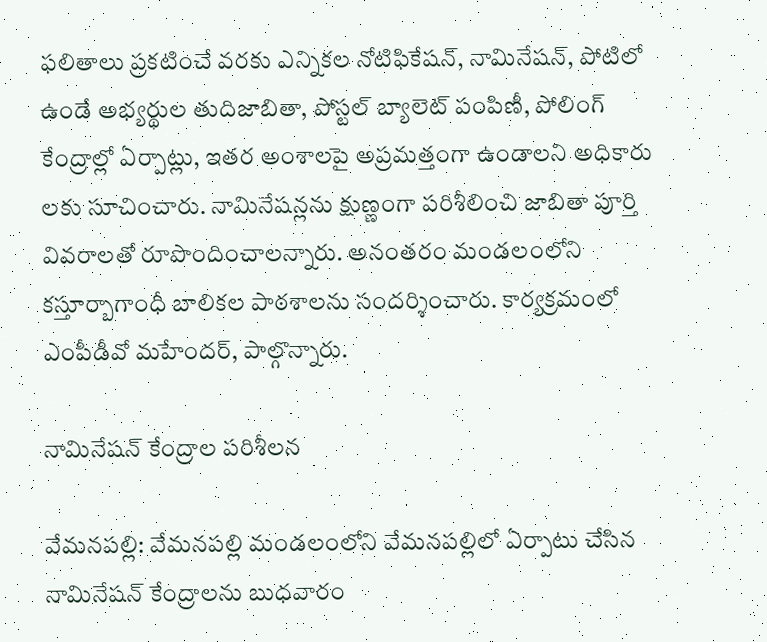ఫలితాలు ప్రకటించే వరకు ఎన్నికల నోటిఫికేషన్‌, నామినేషన్‌, పోటిలో ఉండే అభ్యర్థుల తుదిజాబితా, పోస్టల్‌ బ్యాలెట్‌ పంపిణీ, పోలింగ్‌ కేంద్రాల్లో ఏర్పాట్లు, ఇతర అంశాలపై అప్రమత్తంగా ఉండాలని అధికారు లకు సూచించారు. నామినేషన్లను క్షుణ్ణంగా పరిశీలించి జాబితా పూర్తి వివరాలతో రూపొందించాలన్నారు. అనంతరం మండలంలోని కస్తూర్బాగాంధీ బాలికల పాఠశాలను సందర్శించారు. కార్యక్రమంలో ఎంపీడీవో మహేందర్‌, పాల్గొన్నారు.

నామినేషన్‌ కేంద్రాల పరిశీలన

వేమనపల్లి: వేమనపల్లి మండలంలోని వేమనపల్లిలో ఏర్పాటు చేసిన నామినేషన్‌ కేంద్రాలను బుధవారం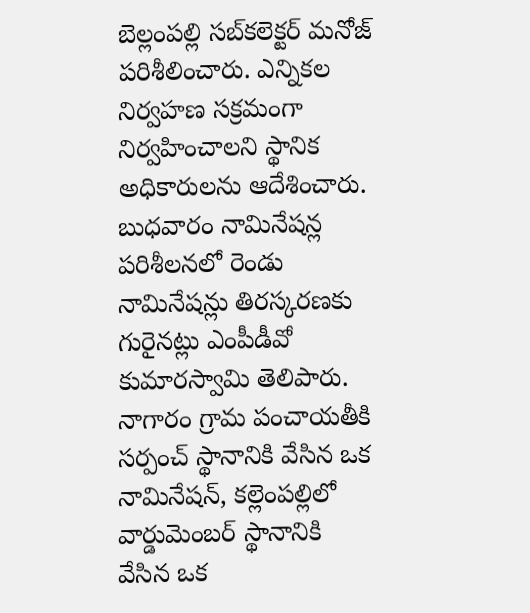బెల్లంపల్లి సబ్‌కలెక్టర్‌ మనోజ్‌ పరిశీలించారు. ఎన్నికల నిర్వహణ సక్రమంగా నిర్వహించాలని స్థానిక అధికారులను ఆదేశించారు. బుధవారం నామినేషన్ల పరిశీలనలో రెండు నామినేషన్లు తిరస్కరణకు గురైనట్లు ఎంపీడీవో కుమారస్వామి తెలిపారు. నాగారం గ్రామ పంచాయతీకి సర్పంచ్‌ స్థానానికి వేసిన ఒక నామినేషన్‌, కల్లెంపల్లిలో వార్డుమెంబర్‌ స్థానానికి వేసిన ఒక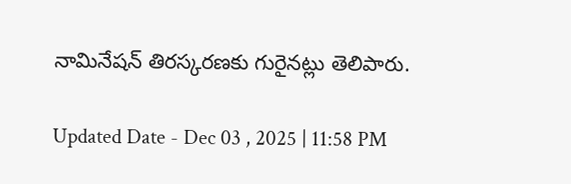నామినేషన్‌ తిరస్కరణకు గురైనట్లు తెలిపారు.

Updated Date - Dec 03 , 2025 | 11:58 PM